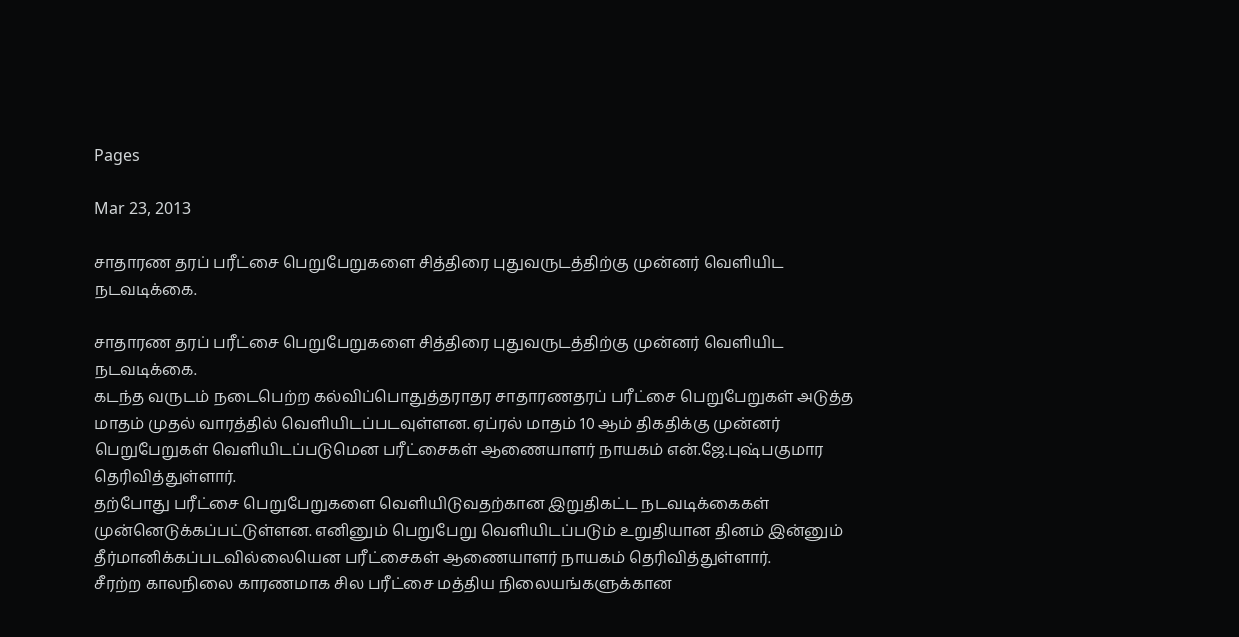Pages

Mar 23, 2013

சாதாரண தரப் பரீட்சை பெறுபேறுகளை சித்திரை புதுவருடத்திற்கு முன்னர் வெளியிட நடவடிக்கை.

சாதாரண தரப் பரீட்சை பெறுபேறுகளை சித்திரை புதுவருடத்திற்கு முன்னர் வெளியிட நடவடிக்கை.
கடந்த வருடம் நடைபெற்ற கல்விப்பொதுத்தராதர சாதாரணதரப் பரீட்சை பெறுபேறுகள் அடுத்த மாதம் முதல் வாரத்தில் வெளியிடப்படவுள்ளன. ஏப்ரல் மாதம் 10 ஆம் திகதிக்கு முன்னர் பெறுபேறுகள் வெளியிடப்படுமென பரீட்சைகள் ஆணையாளர் நாயகம் என்.ஜே.புஷ்பகுமார தெரிவித்துள்ளார்.
தற்போது பரீட்சை பெறுபேறுகளை வெளியிடுவதற்கான இறுதிகட்ட நடவடிக்கைகள் முன்னெடுக்கப்பட்டுள்ளன. எனினும் பெறுபேறு வெளியிடப்படும் உறுதியான தினம் இன்னும் தீர்மானிக்கப்படவில்லையென பரீட்சைகள் ஆணையாளர் நாயகம் தெரிவித்துள்ளார்.
சீரற்ற காலநிலை காரணமாக சில பரீட்சை மத்திய நிலையங்களுக்கான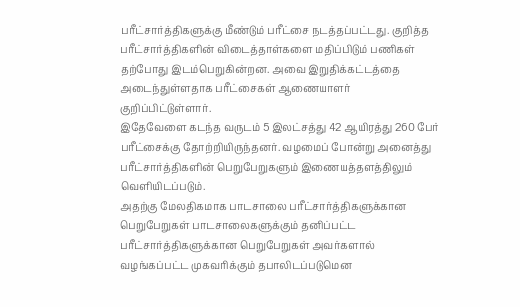பரீட்சார்த்திகளுக்கு மீண்டும் பரீட்சை நடத்தப்பட்டது. குறித்த பரீட்சார்த்திகளின் விடைத்தாள்களை மதிப்பிடும் பணிகள் தற்போது இடம்பெறுகின்றன. அவை இறுதிக்கட்டத்தை அடைந்துள்ளதாக பரீட்சைகள் ஆணையாளர் குறிப்பிட்டுள்ளார்.
இதேவேளை கடந்த வருடம் 5 இலட்சத்து 42 ஆயிரத்து 260 பேர் பரீட்சைக்கு தோற்றியிருந்தனர். வழமைப் போன்று அனைத்து பரீட்சார்த்திகளின் பெறுபேறுகளும் இணையத்தளத்திலும் வெளியிடப்படும்.
அதற்கு மேலதிகமாக பாடசாலை பரீட்சார்த்திகளுக்கான பெறுபேறுகள் பாடசாலைகளுக்கும் தனிப்பட்ட பரீட்சார்த்திகளுக்கான பெறுபேறுகள் அவர்களால் வழங்கப்பட்ட முகவரிக்கும் தபாலிடப்படுமென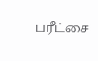பரீட்சை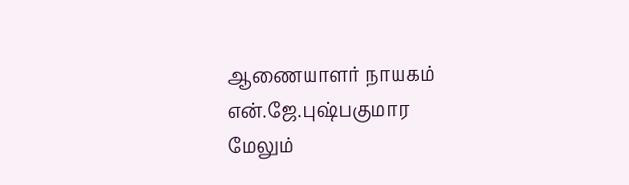ஆணையாளர் நாயகம் என்.ஜே.புஷ்பகுமார மேலும்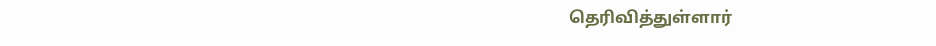தெரிவித்துள்ளார்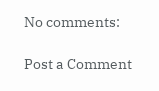No comments:

Post a Comment